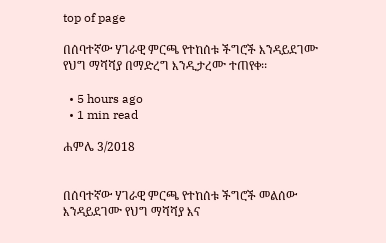top of page

በሰባተኛው ሃገራዊ ምርጫ የተከሰቱ ችግሮች እንዳይደገሙ የህግ ማሻሻያ በማድረግ እንዲታረሙ ተጠየቀ፡፡

  • 5 hours ago
  • 1 min read

ሐምሌ 3/2018


በሰባተኛው ሃገራዊ ምርጫ የተከሰቱ ችግሮች መልሰው እንዳይደገሙ የህግ ማሻሻያ እና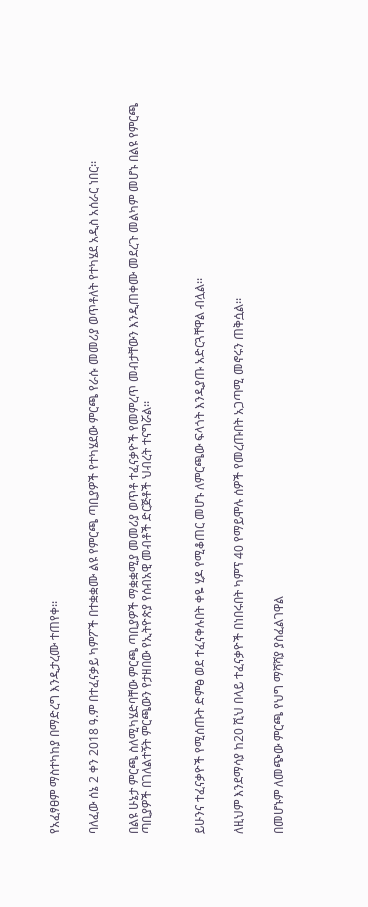የአፈፃፀም ማስተካከያ በማድረግ እንዲታረሙ ተጠየቀ፡፡


ባለፈው ሰኔ 2 ቀን 2018 ዓ.ም በተፈናቃይ ካምፖች በተቋቋሙ ልዩ የምርጫ ጣቢያዎች የተካሄደው ምርጫ የራሱ መመሪያ ወጥቶለት የተካሄደ አዲስ አሰራር ነበር፡፡


በልዩ ሁኔታ ምርጫ ስለሚካሄድባቸው ምርጫ ጣቢያዎች ማቋቋሚያ መመሪያ ወጥቶ ተፈናቃዮች የመምረጥ መብታቸውን እንዲጠቀሙ መደረጉ መልካም መሆኑ በልዩ የምርጫ ጣቢያዎች በገለልተኝት ምርጫውን የታዘበው የኢትዮጵያ የሰብአዊ መብቶች ድርጅቶች ህብረት ተናግሯል፡፡



ይሁንና ተፈናቃዮች የሚሰጡት ድምፅ ወደ ተፈናቀሉበት ቀዬ ሂዶ የሚቆጠር መሆኑ ለምርጫው ፍላጎት እንዲያጡ አድርጓቸዋል ብሏል፡፡


ለዚህም እንደማሳያ ከ20 ሺህ በላይ ተፈናቃዮች በነበሩበት ካምፕ 40 የማይሞሉ ሰዎች የመረጡበት አጋጣሚ መኖሩን ጠቅሷል፡፡


በመሆኑም ለመጭው ምርጫ የህግ ማሻሻያ ያስፈልገዋል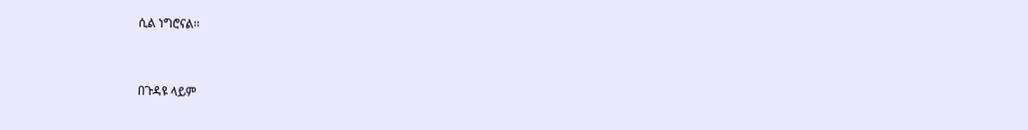ሲል ነግሮናል፡፡


በጉዳዩ ላይም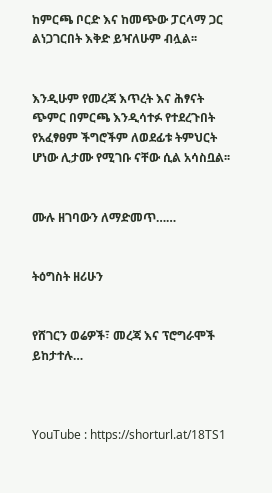ከምርጫ ቦርድ እና ከመጭው ፓርላማ ጋር ልነጋገርበት እቅድ ይዣለሁም ብሏል፡፡


እንዲሁም የመረጃ እጥረት እና ሕፃናት ጭምር በምርጫ እንዲሳተፉ የተደረጉበት የአፈፃፀም ችግሮችም ለወደፊቱ ትምህርት ሆነው ሊታሙ የሚገቡ ናቸው ሲል አሳስቧል፡፡


ሙሉ ዘገባውን ለማድመጥ……


ትዕግስት ዘሪሁን


የሸገርን ወሬዎች፣ መረጃ እና ፕሮግራሞች ይከታተሉ…



YouTube : https://shorturl.at/18TS1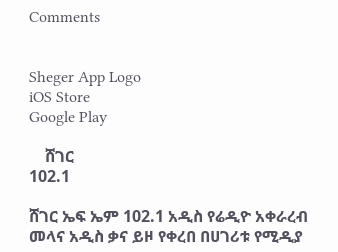Comments


Sheger App Logo
iOS Store
Google Play

    ሸገር
102.1

ሸገር ኤፍ ኤም 102.1 አዲስ የሬዲዮ አቀራረብ መላና አዲስ ቃና ይዞ የቀረበ በሀገሪቱ የሚዲያ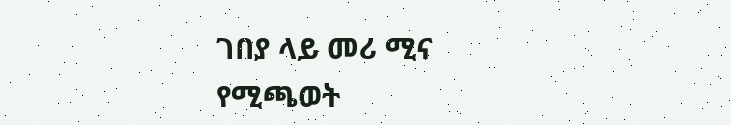ገበያ ላይ መሪ ሚና የሚጫወት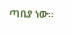ጣቢያ ነው፡፡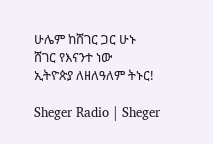ሁሌም ከሸገር ጋር ሁኑ
ሸገር የእናንተ ነው
ኢትዮጵያ ለዘለዓለም ትኑር!

Sheger Radio | Sheger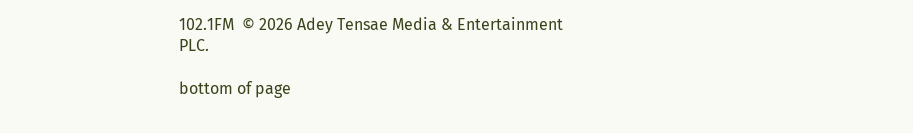102.1FM  © 2026 Adey Tensae Media & Entertainment PLC.

bottom of page